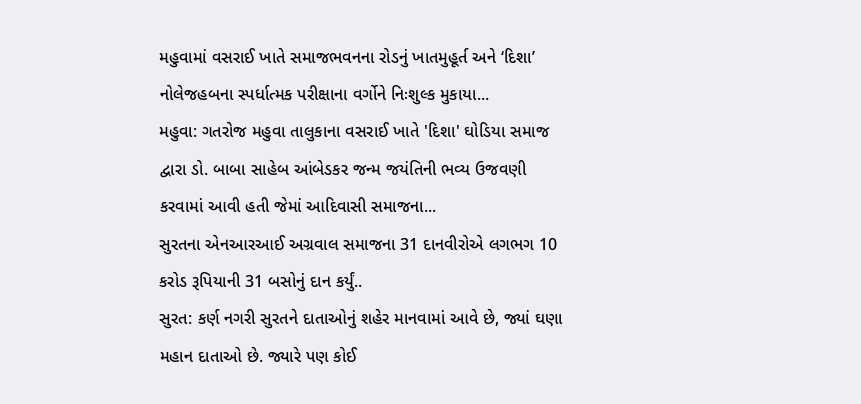મહુવામાં વસરાઈ ખાતે સમાજભવનના રોડનું ખાતમુહૂર્ત અને ‘દિશા’ નોલેજહબના સ્પર્ધાત્મક પરીક્ષાના વર્ગોને નિઃશુલ્ક મુકાયા...
મહુવા: ગતરોજ મહુવા તાલુકાના વસરાઈ ખાતે 'દિશા' ઘોડિયા સમાજ દ્વારા ડો. બાબા સાહેબ આંબેડકર જન્મ જયંતિની ભવ્ય ઉજવણી કરવામાં આવી હતી જેમાં આદિવાસી સમાજના...
સુરતના એનઆરઆઈ અગ્રવાલ સમાજના 31 દાનવીરોએ લગભગ 10 કરોડ રૂપિયાની 31 બસોનું દાન કર્યું..
સુરત: કર્ણ નગરી સુરતને દાતાઓનું શહેર માનવામાં આવે છે, જ્યાં ઘણા મહાન દાતાઓ છે. જ્યારે પણ કોઈ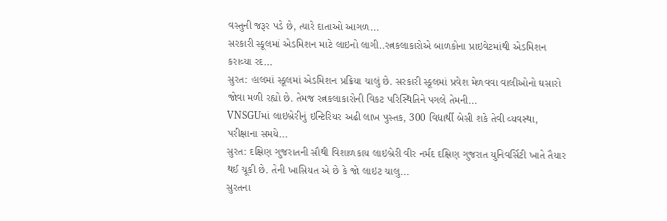વસ્તુની જરૂર પડે છે, ત્યારે દાતાઓ આગળ...
સરકારી સ્કૂલમાં એડમિશન માટે લાઇનો લાગી..રત્નકલાકારોએ બાળકોના પ્રાઇવેટમાંથી એડમિશન કરાવ્યા રદ…
સુરત: હાલમાં સ્કૂલમાં એડમિશન પ્રક્રિયા ચાલું છે. સરકારી સ્કૂલમાં પ્રવેશ મેળવવા વાલીઓનો ઘસારો જોવા મળી રહ્યો છે. તેમજ રત્નકલાકારોની વિકટ પરિસ્થિતિને પગલે તેમની...
VNSGUમાં લાઇબ્રેરીનું ઇન્ટિરિયર અઢી લાખ પુસ્તક, 300 વિદ્યાર્થી બેસી શકે તેવી વ્યવસ્થા, પરીક્ષાના સમયે...
સુરત: દક્ષિણ ગુજરાતની સૌથી વિશાળકાય લાઇબ્રેરી વીર નર્મદ દક્ષિણ ગુજરાત યુનિવર્સિટી ખાતે તૈયાર થઈ ચૂકી છે. તેની ખાસિયત એ છે કે જો લાઇટ ચાલુ...
સુરતના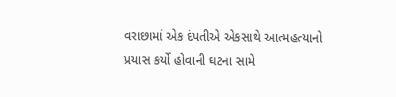વરાછામાં એક દંપતીએ એકસાથે આત્મહત્યાનો પ્રયાસ કર્યો હોવાની ઘટના સામે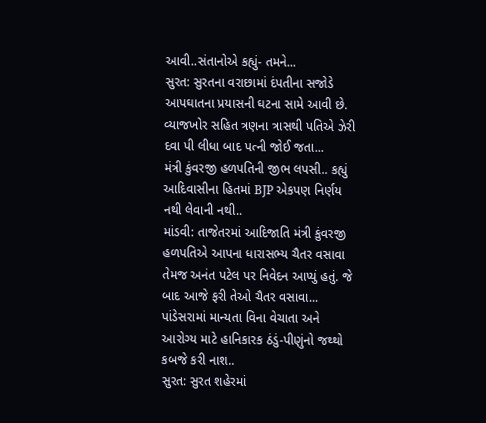આવી..સંતાનોએ કહ્યું- તમને...
સુરત: સુરતના વરાછામાં દંપતીના સજોડે આપઘાતના પ્રયાસની ઘટના સામે આવી છે. વ્યાજખોર સહિત ત્રણના ત્રાસથી પતિએ ઝેરી દવા પી લીધા બાદ પત્ની જોઈ જતા...
મંત્રી કુંવરજી હળપતિની જીભ લપસી.. કહ્યું આદિવાસીના હિતમાં BJP એકપણ નિર્ણય નથી લેવાની નથી..
માંડવી: તાજેતરમાં આદિજાતિ મંત્રી કુંવરજી હળપતિએ આપના ધારાસભ્ય ચૈતર વસાવા તેમજ અનંત પટેલ પર નિવેદન આપ્યું હતું. જે બાદ આજે ફરી તેઓ ચૈતર વસાવા...
પાંડેસરામાં માન્યતા વિના વેચાતા અને આરોગ્ય માટે હાનિકારક ઠંડું-પીણુંનો જથ્થો કબજે કરી નાશ..
સુરત: સુરત શહેરમાં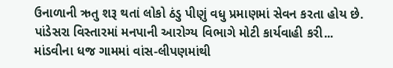ઉનાળાની ઋતુ શરૂ થતાં લોકો ઠંડુ પીણું વધુ પ્રમાણમાં સેવન કરતા હોય છે. પાંડેસરા વિસ્તારમાં મનપાની આરોગ્ય વિભાગે મોટી કાર્યવાહી કરી...
માંડવીના ધજ ગામમાં વાંસ-લીપણમાંથી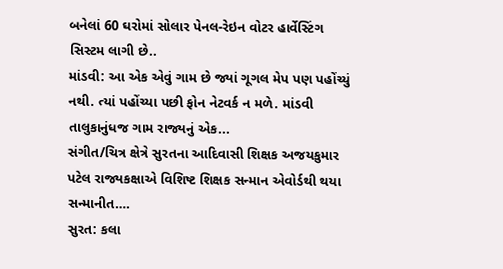બનેલાં 60 ઘરોમાં સોલાર પેનલ-રેઇન વોટર હાર્વેસ્ટિંગ સિસ્ટમ લાગી છે..
માંડવી: આ એક એવું ગામ છે જ્યાં ગૂગલ મેપ પણ પહોંચ્યું નથી. ત્યાં પહોંચ્યા પછી ફોન નેટવર્ક ન મળે. માંડવી તાલુકાનુંધજ ગામ રાજ્યનું એક...
સંગીત/ચિત્ર ક્ષેત્રે સુરતના આદિવાસી શિક્ષક અજયકુમાર પટેલ રાજ્યકક્ષાએ વિશિષ્ટ શિક્ષક સન્માન એવોર્ડથી થયા સન્માનીત….
સુરત: કલા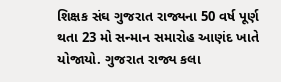શિક્ષક સંઘ ગુજરાત રાજ્યના 50 વર્ષ પૂર્ણ થતા 23 મો સન્માન સમારોહ આણંદ ખાતે યોજાયો. ગુજરાત રાજ્ય કલા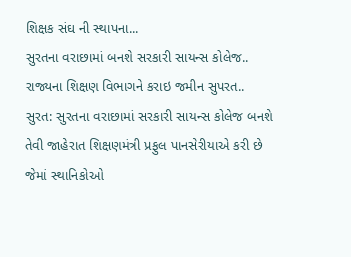શિક્ષક સંઘ ની સ્થાપના...
સુરતના વરાછામાં બનશે સરકારી સાયન્સ કોલેજ.. રાજ્યના શિક્ષણ વિભાગને કરાઇ જમીન સુપરત..
સુરત: સુરતના વરાછામાં સરકારી સાયન્સ કોલેજ બનશે તેવી જાહેરાત શિક્ષણમંત્રી પ્રફુલ પાનસેરીયાએ કરી છે જેમાં સ્થાનિકોઓ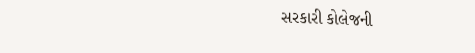સરકારી કોલેજની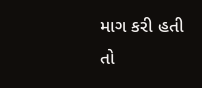માગ કરી હતી તો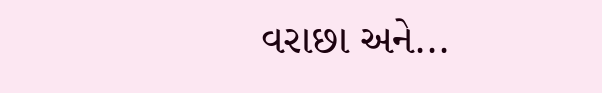વરાછા અને...